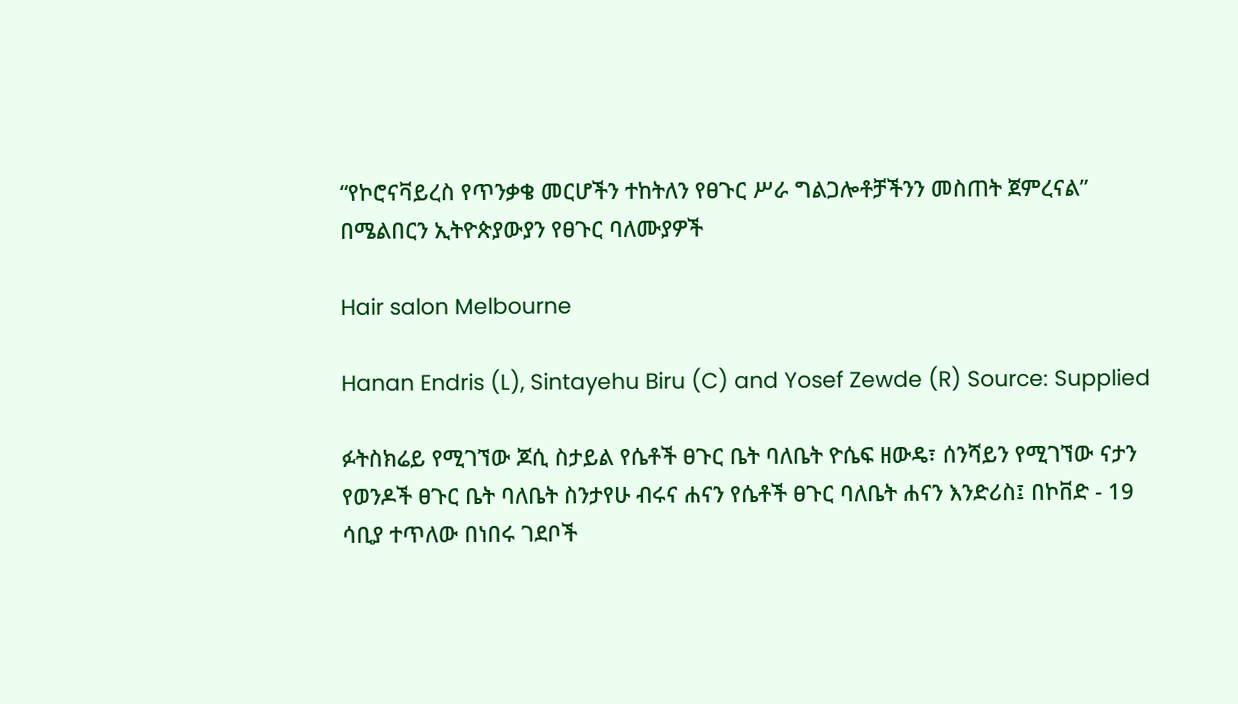“የኮሮናቫይረስ የጥንቃቄ መርሆችን ተከትለን የፀጉር ሥራ ግልጋሎቶቻችንን መስጠት ጀምረናል” በሜልበርን ኢትዮጵያውያን የፀጉር ባለሙያዎች

Hair salon Melbourne

Hanan Endris (L), Sintayehu Biru (C) and Yosef Zewde (R) Source: Supplied

ፉትስክሬይ የሚገኘው ጆሲ ስታይል የሴቶች ፀጉር ቤት ባለቤት ዮሴፍ ዘውዴ፣ ሰንሻይን የሚገኘው ናታን የወንዶች ፀጉር ቤት ባለቤት ስንታየሁ ብሩና ሐናን የሴቶች ፀጉር ባለቤት ሐናን እንድሪስ፤ በኮቨድ - 19 ሳቢያ ተጥለው በነበሩ ገደቦች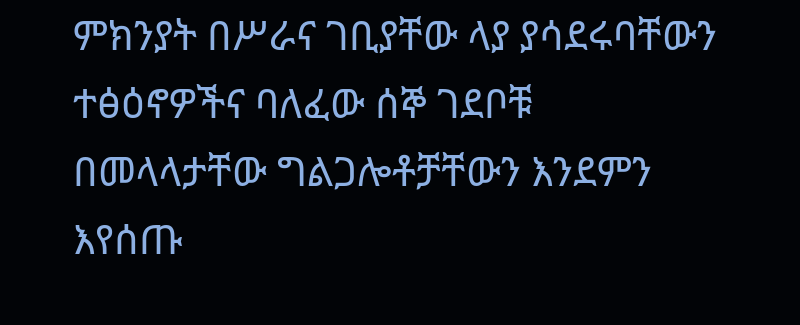ምክንያት በሥራና ገቢያቸው ላያ ያሳደሩባቸውን ተፅዕኖዎችና ባለፈው ሰኞ ገደቦቹ በመላላታቸው ግልጋሎቶቻቸውን እንደምን እየሰጡ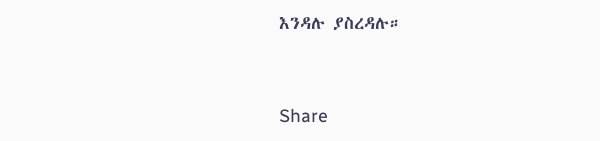እንዳሉ ያስረዳሉ።



Share